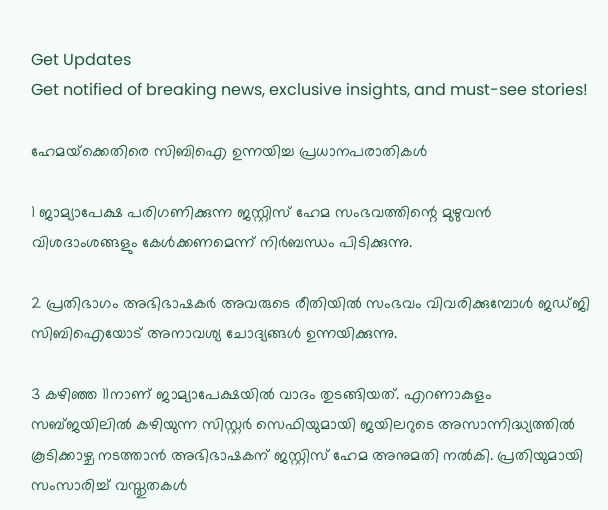Get Updates
Get notified of breaking news, exclusive insights, and must-see stories!

ഹേമയ്‌ക്കെതിരെ സിബിഐ ഉന്നയിച്ച പ്രധാനപരാതികള്‍

1 ജാമ്യാപേക്ഷ പരിഗണിക്കുന്ന ജസ്റ്റിസ് ഹേമ സംഭവത്തിന്റെ മുഴുവന്‍ വിശദാംശങ്ങളും കേള്‍ക്കണമെന്ന് നിര്‍ബന്ധം പിടിക്കുന്നു.

2 പ്രതിഭാഗം അഭിഭാഷകര്‍ അവരുടെ രീതിയില്‍ സംഭവം വിവരിക്കുമ്പോള്‍ ജഡ്ജി സിബിഐയോട് അനാവശ്യ ചോദ്യങ്ങള്‍ ഉന്നയിക്കുന്നു.

3 കഴിഞ്ഞ 11നാണ് ജാമ്യാപേക്ഷയില്‍ വാദം തുടങ്ങിയത്. എറണാകുളം സബ്ജയിലില്‍ കഴിയുന്ന സിസ്റ്റര്‍ സെഫിയുമായി ജയിലറുടെ അസാന്നിദ്ധ്യത്തില്‍ കൂടിക്കാഴ്ച നടത്താന്‍ അഭിഭാഷകന് ജസ്റ്റിസ് ഹേമ അനുമതി നല്‍കി. പ്രതിയുമായി സംസാരിച്ച് വസ്തുതകള്‍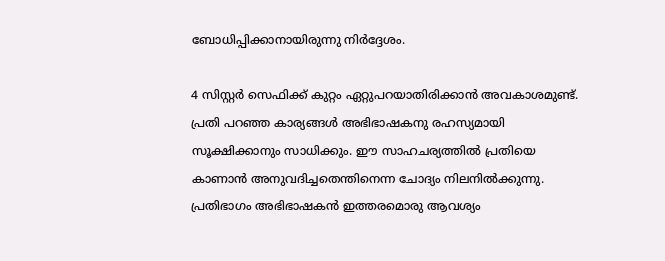ബോധിപ്പിക്കാനായിരുന്നു നിര്‍ദ്ദേശം.

4 സിസ്റ്റര്‍ സെഫിക്ക് കുറ്റം ഏറ്റുപറയാതിരിക്കാന്‍ അവകാശമുണ്ട്. പ്രതി പറഞ്ഞ കാര്യങ്ങള്‍ അഭിഭാഷകനു രഹസ്യമായി സൂക്ഷിക്കാനും സാധിക്കും. ഈ സാഹചര്യത്തില്‍ പ്രതിയെ കാണാന്‍ അനുവദിച്ചതെന്തിനെന്ന ചോദ്യം നിലനില്‍ക്കുന്നു. പ്രതിഭാഗം അഭിഭാഷകന്‍ ഇത്തരമൊരു ആവശ്യം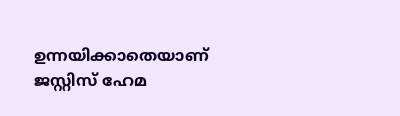ഉന്നയിക്കാതെയാണ് ജസ്റ്റിസ് ഹേമ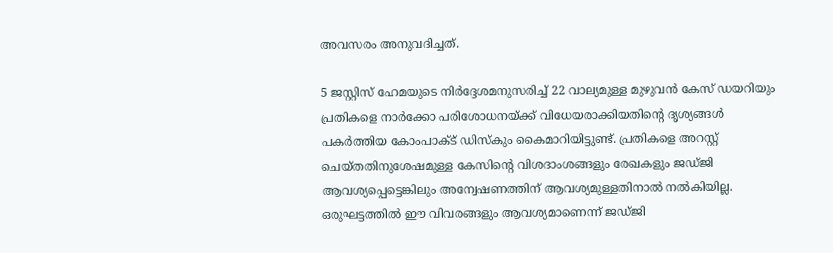അവസരം അനുവദിച്ചത്.

5 ജസ്റ്റിസ് ഹേമയുടെ നിര്‍ദ്ദേശമനുസരിച്ച് 22 വാല്യമുള്ള മുഴുവന്‍ കേസ് ഡയറിയും പ്രതികളെ നാര്‍ക്കോ പരിശോധനയ്ക്ക് വിധേയരാക്കിയതിന്റെ ദൃശ്യങ്ങള്‍ പകര്‍ത്തിയ കോംപാക്ട് ഡിസ്കും കൈമാറിയിട്ടുണ്ട്. പ്രതികളെ അറസ്റ്റ് ചെയ്തതിനുശേഷമുള്ള കേസിന്റെ വിശദാംശങ്ങളും രേഖകളും ജഡ്ജി ആവശ്യപ്പെട്ടെങ്കിലും അന്വേഷണത്തിന് ആവശ്യമുള്ളതിനാല്‍ നല്‍കിയില്ല. ഒരുഘട്ടത്തില്‍ ഈ വിവരങ്ങളും ആവശ്യമാണെന്ന് ജഡ്ജി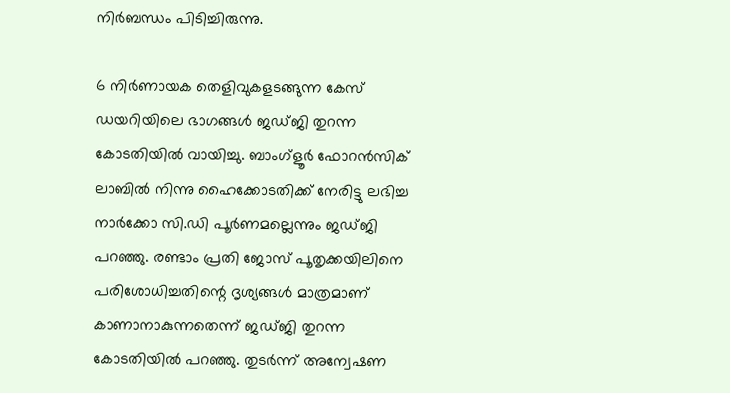നിര്‍ബന്ധം പിടിച്ചിരുന്നു.

6 നിര്‍ണായക തെളിവുകളടങ്ങുന്ന കേസ് ഡയറിയിലെ ഭാഗങ്ങള്‍ ജഡ്ജി തുറന്ന കോടതിയില്‍ വായിച്ചു. ബാംഗ്ളൂര്‍ ഫോറന്‍സിക് ലാബില്‍ നിന്നു ഹൈക്കോടതിക്ക് നേരിട്ടു ലഭിച്ച നാര്‍ക്കോ സി.ഡി പൂര്‍ണമല്ലെന്നും ജഡ്ജി പറഞ്ഞു. രണ്ടാം പ്രതി ജോസ് പൂതൃക്കയിലിനെ പരിശോധിച്ചതിന്റെ ദൃശ്യങ്ങള്‍ മാത്രമാണ് കാണാനാകുന്നതെന്ന് ജഡ്ജി തുറന്ന കോടതിയില്‍ പറഞ്ഞു. തുടര്‍ന്ന് അന്വേഷണ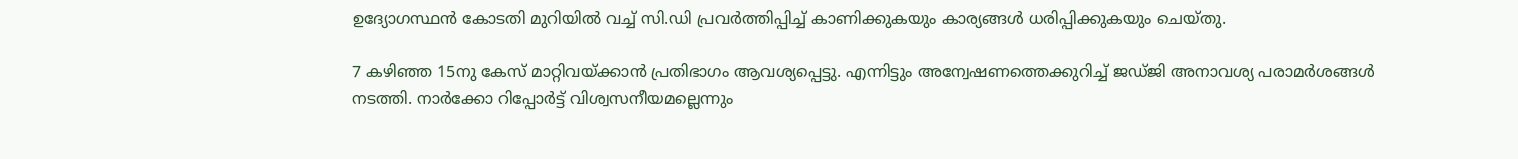ഉദ്യോഗസ്ഥന്‍ കോടതി മുറിയില്‍ വച്ച് സി.ഡി പ്രവര്‍ത്തിപ്പിച്ച് കാണിക്കുകയും കാര്യങ്ങള്‍ ധരിപ്പിക്കുകയും ചെയ്തു.

7 കഴിഞ്ഞ 15നു കേസ് മാറ്റിവയ്ക്കാന്‍ പ്രതിഭാഗം ആവശ്യപ്പെട്ടു. എന്നിട്ടും അന്വേഷണത്തെക്കുറിച്ച് ജഡ്ജി അനാവശ്യ പരാമര്‍ശങ്ങള്‍ നടത്തി. നാര്‍ക്കോ റിപ്പോര്‍ട്ട് വിശ്വസനീയമല്ലെന്നും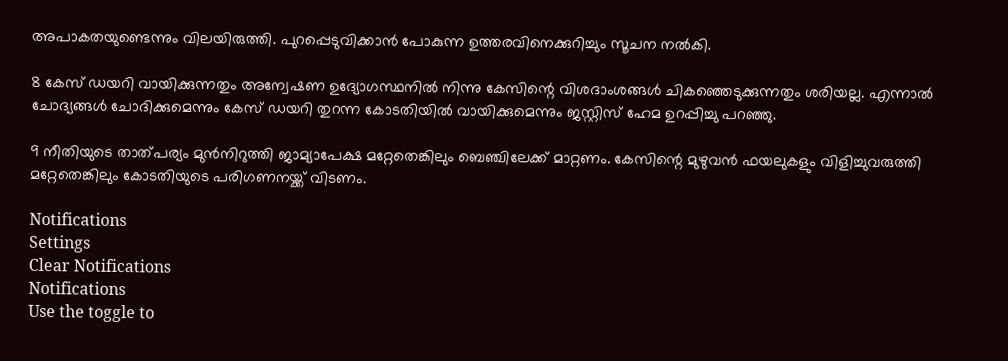അപാകതയുണ്ടെന്നും വിലയിരുത്തി. പുറപ്പെടുവിക്കാന്‍ പോകുന്ന ഉത്തരവിനെക്കുറിച്ചും സൂചന നല്‍കി.

8 കേസ് ഡയറി വായിക്കുന്നതും അന്വേഷണ ഉദ്യോഗസ്ഥനില്‍ നിന്നു കേസിന്റെ വിശദാംശങ്ങള്‍ ചികഞ്ഞെടുക്കുന്നതും ശരിയല്ല. എന്നാല്‍ ചോദ്യങ്ങള്‍ ചോദിക്കുമെന്നും കേസ് ഡയറി തുറന്ന കോടതിയില്‍ വായിക്കുമെന്നും ജസ്റ്റിസ് ഹേമ ഉറപ്പിച്ചു പറഞ്ഞു.

9 നീതിയുടെ താത്പര്യം മുന്‍നിറുത്തി ജാമ്യാപേക്ഷ മറ്റേതെങ്കിലും ബെഞ്ചിലേക്ക് മാറ്റണം. കേസിന്റെ മുഴുവന്‍ ഫയലുകളും വിളിച്ചുവരുത്തി മറ്റേതെങ്കിലും കോടതിയുടെ പരിഗണനയ്ക്ക് വിടണം.

Notifications
Settings
Clear Notifications
Notifications
Use the toggle to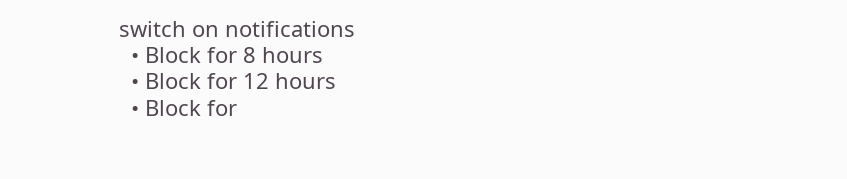switch on notifications
  • Block for 8 hours
  • Block for 12 hours
  • Block for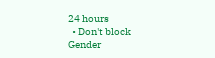24 hours
  • Don't block
Gender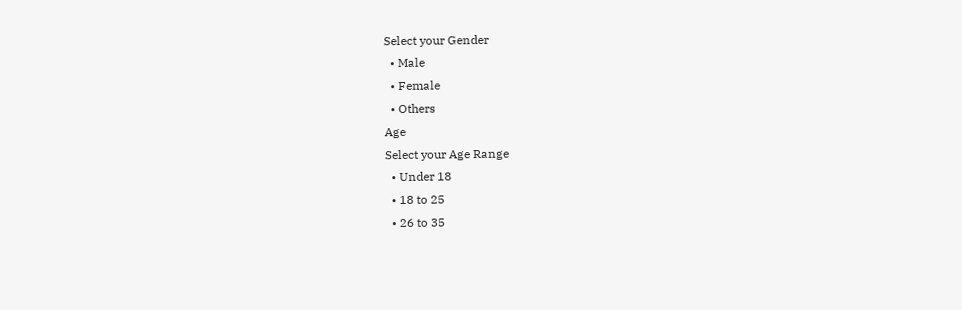Select your Gender
  • Male
  • Female
  • Others
Age
Select your Age Range
  • Under 18
  • 18 to 25
  • 26 to 35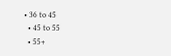• 36 to 45
  • 45 to 55
  • 55+